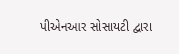પીએનઆર સોસાયટી દ્વારા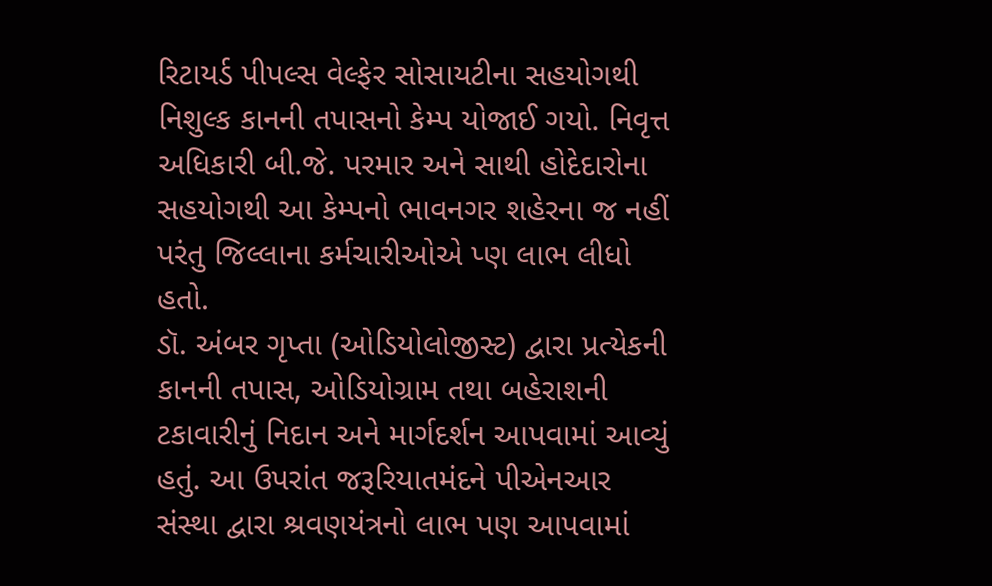રિટાયર્ડ પીપલ્સ વેલ્ફેર સોસાયટીના સહયોગથી નિશુલ્ક કાનની તપાસનો કેમ્પ યોજાઈ ગયો. નિવૃત્ત અધિકારી બી.જે. પરમાર અને સાથી હોદેદારોના સહયોગથી આ કેમ્પનો ભાવનગર શહેરના જ નહીં પરંતુ જિલ્લાના કર્મચારીઓએ પ્ણ લાભ લીધો હતો.
ડૉ. અંબર ગૃપ્તા (ઓડિયોલોજીસ્ટ) દ્વારા પ્રત્યેકની કાનની તપાસ, ઓડિયોગ્રામ તથા બહેરાશની ટકાવારીનું નિદાન અને માર્ગદર્શન આપવામાં આવ્યું હતું. આ ઉપરાંત જરૂરિયાતમંદને પીએનઆર સંસ્થા દ્વારા શ્રવણયંત્રનો લાભ પણ આપવામાં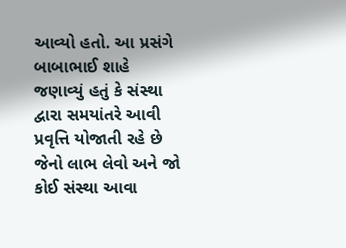આવ્યો હતો. આ પ્રસંગે બાબાભાઈ શાહે જણાવ્યું હતું કે સંસ્થા દ્વારા સમયાંતરે આવી પ્રવૃત્તિ યોજાતી રહે છે જેનો લાભ લેવો અને જો કોઈ સંસ્થા આવા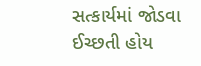સત્કાર્યમાં જોડવા ઈચ્છતી હોય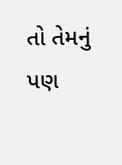તો તેમનું પણ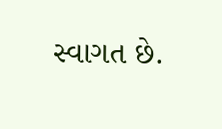સ્વાગત છે.